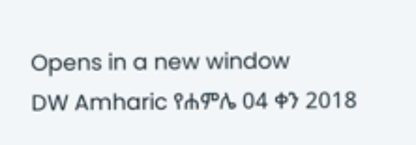Opens in a new window
DW Amharic የሐምሌ 04 ቀን 2018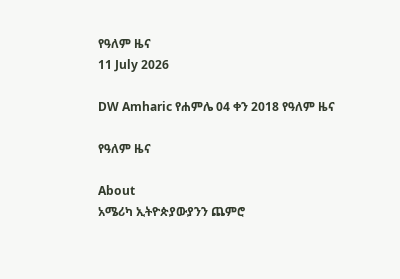የዓለም ዜና
11 July 2026

DW Amharic የሐምሌ 04 ቀን 2018 የዓለም ዜና

የዓለም ዜና

About
አሜሪካ ኢትዮጵያውያንን ጨምሮ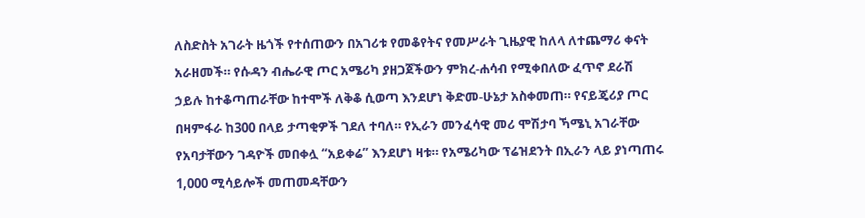ለስድስት አገራት ዜጎች የተሰጠውን በአገሪቱ የመቆየትና የመሥራት ጊዜያዊ ከለላ ለተጨማሪ ቀናት አራዘመች። የሱዳን ብሔራዊ ጦር አሜሪካ ያዘጋጀችውን ምክረ-ሐሳብ የሚቀበለው ፈጥኖ ደራሽ ኃይሉ ከተቆጣጠራቸው ከተሞች ለቅቆ ሲወጣ እንደሆነ ቅድመ-ሁኔታ አስቀመጠ። የናይጄሪያ ጦር በዛምፋራ ከ300 በላይ ታጣቂዎች ገደለ ተባለ። የኢራን መንፈሳዊ መሪ ሞሽታባ ኻሜኒ አገራቸው የአባታቸውን ገዳዮች መበቀሏ “አይቀሬ” እንደሆነ ዛቱ። የአሜሪካው ፕሬዝደንት በኢራን ላይ ያነጣጠሩ 1,000 ሚሳይሎች መጠመዳቸውን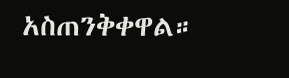አስጠንቅቀዋል።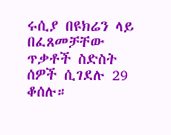ሩሲያ በዩክሬን ላይ በፈጸመቻቸው ጥቃቶች ስድስት ሰዎች ሲገደሉ 29 ቆሰሉ።